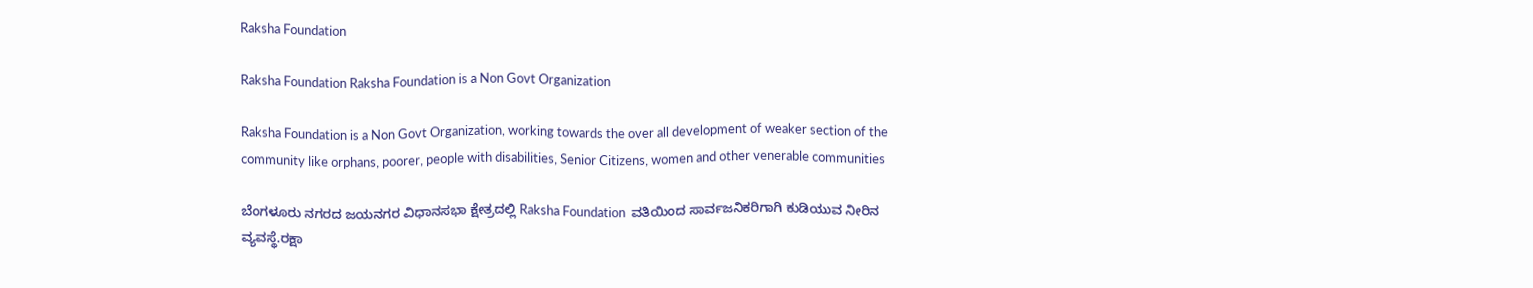Raksha Foundation

Raksha Foundation Raksha Foundation is a Non Govt Organization

Raksha Foundation is a Non Govt Organization, working towards the over all development of weaker section of the community like orphans, poorer, people with disabilities, Senior Citizens, women and other venerable communities

ಬೆಂಗಳೂರು ನಗರದ ಜಯನಗರ ವಿಧಾನಸಭಾ ಕ್ಷೇತ್ರದಲ್ಲಿ Raksha Foundation  ವತಿಯಿಂದ ಸಾರ್ವಜನಿಕರಿಗಾಗಿ ಕುಡಿಯುವ ನೀರಿನ ವ್ಯವಸ್ಥೆ.ರಕ್ಷಾ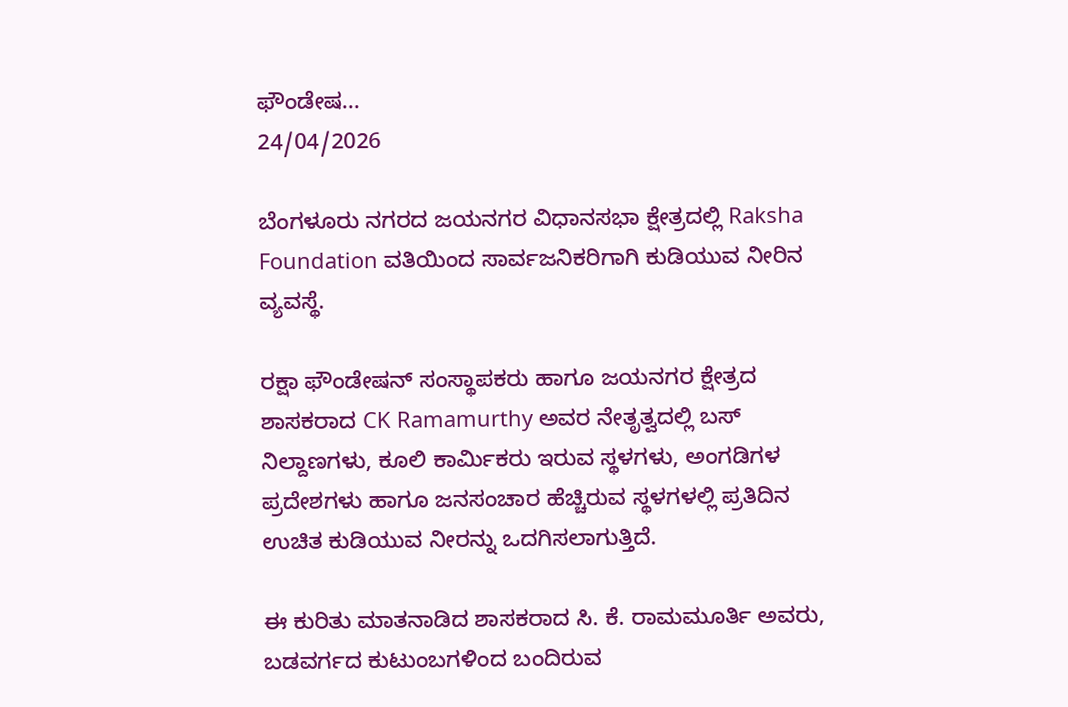ಫೌಂಡೇಷ...
24/04/2026

ಬೆಂಗಳೂರು ನಗರದ ಜಯನಗರ ವಿಧಾನಸಭಾ ಕ್ಷೇತ್ರದಲ್ಲಿ Raksha Foundation ವತಿಯಿಂದ ಸಾರ್ವಜನಿಕರಿಗಾಗಿ ಕುಡಿಯುವ ನೀರಿನ ವ್ಯವಸ್ಥೆ.

ರಕ್ಷಾ ಫೌಂಡೇಷನ್ ಸಂಸ್ಥಾಪಕರು ಹಾಗೂ ಜಯನಗರ ಕ್ಷೇತ್ರದ ಶಾಸಕರಾದ CK Ramamurthy ಅವರ ನೇತೃತ್ವದಲ್ಲಿ ಬಸ್ ನಿಲ್ದಾಣಗಳು, ಕೂಲಿ ಕಾರ್ಮಿಕರು ಇರುವ ಸ್ಥಳಗಳು, ಅಂಗಡಿಗಳ ಪ್ರದೇಶಗಳು ಹಾಗೂ ಜನಸಂಚಾರ ಹೆಚ್ಚಿರುವ ಸ್ಥಳಗಳಲ್ಲಿ ಪ್ರತಿದಿನ ಉಚಿತ ಕುಡಿಯುವ ನೀರನ್ನು ಒದಗಿಸಲಾಗುತ್ತಿದೆ.

ಈ ಕುರಿತು ಮಾತನಾಡಿದ ಶಾಸಕರಾದ ಸಿ. ಕೆ. ರಾಮಮೂರ್ತಿ ಅವರು, ಬಡವರ್ಗದ ಕುಟುಂಬಗಳಿಂದ ಬಂದಿರುವ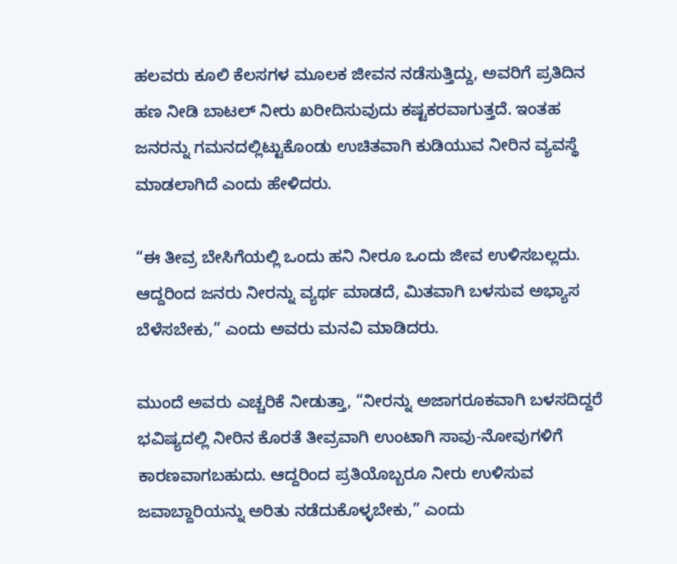ಹಲವರು ಕೂಲಿ ಕೆಲಸಗಳ ಮೂಲಕ ಜೀವನ ನಡೆಸುತ್ತಿದ್ದು, ಅವರಿಗೆ ಪ್ರತಿದಿನ ಹಣ ನೀಡಿ ಬಾಟಲ್ ನೀರು ಖರೀದಿಸುವುದು ಕಷ್ಟಕರವಾಗುತ್ತದೆ. ಇಂತಹ ಜನರನ್ನು ಗಮನದಲ್ಲಿಟ್ಟುಕೊಂಡು ಉಚಿತವಾಗಿ ಕುಡಿಯುವ ನೀರಿನ ವ್ಯವಸ್ಥೆ ಮಾಡಲಾಗಿದೆ ಎಂದು ಹೇಳಿದರು.

“ಈ ತೀವ್ರ ಬೇಸಿಗೆಯಲ್ಲಿ ಒಂದು ಹನಿ ನೀರೂ ಒಂದು ಜೀವ ಉಳಿಸಬಲ್ಲದು. ಆದ್ದರಿಂದ ಜನರು ನೀರನ್ನು ವ್ಯರ್ಥ ಮಾಡದೆ, ಮಿತವಾಗಿ ಬಳಸುವ ಅಭ್ಯಾಸ ಬೆಳೆಸಬೇಕು,” ಎಂದು ಅವರು ಮನವಿ ಮಾಡಿದರು.

ಮುಂದೆ ಅವರು ಎಚ್ಚರಿಕೆ ನೀಡುತ್ತಾ, “ನೀರನ್ನು ಅಜಾಗರೂಕವಾಗಿ ಬಳಸದಿದ್ದರೆ ಭವಿಷ್ಯದಲ್ಲಿ ನೀರಿನ ಕೊರತೆ ತೀವ್ರವಾಗಿ ಉಂಟಾಗಿ ಸಾವು-ನೋವುಗಳಿಗೆ ಕಾರಣವಾಗಬಹುದು. ಆದ್ದರಿಂದ ಪ್ರತಿಯೊಬ್ಬರೂ ನೀರು ಉಳಿಸುವ ಜವಾಬ್ದಾರಿಯನ್ನು ಅರಿತು ನಡೆದುಕೊಳ್ಳಬೇಕು,” ಎಂದು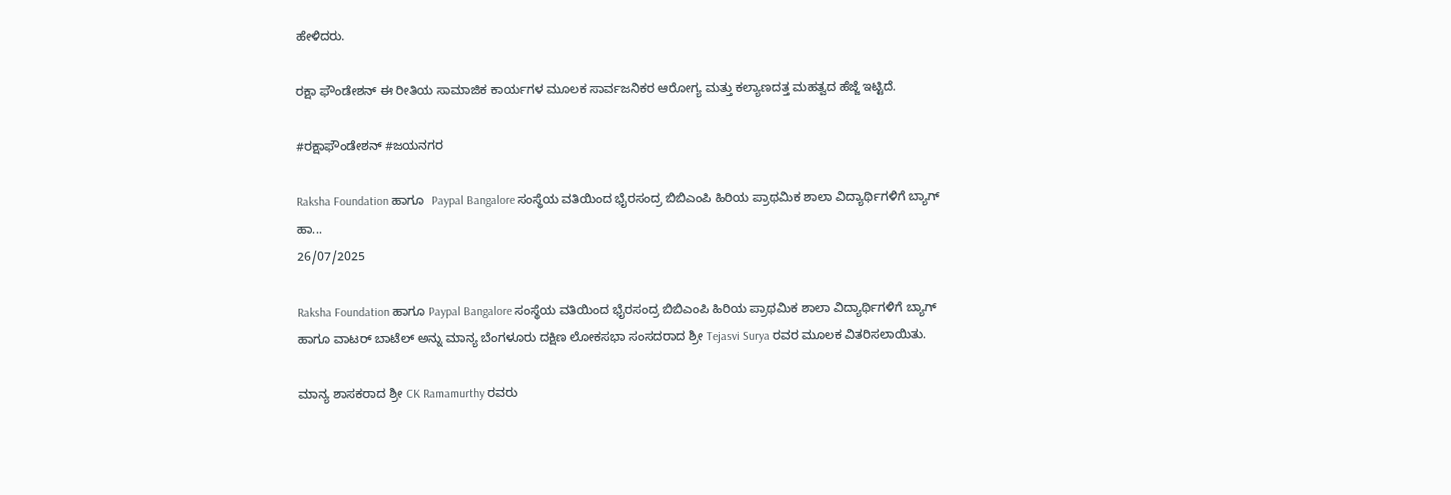ಹೇಳಿದರು.

ರಕ್ಷಾ ಫೌಂಡೇಶನ್ ಈ ರೀತಿಯ ಸಾಮಾಜಿಕ ಕಾರ್ಯಗಳ ಮೂಲಕ ಸಾರ್ವಜನಿಕರ ಆರೋಗ್ಯ ಮತ್ತು ಕಲ್ಯಾಣದತ್ತ ಮಹತ್ವದ ಹೆಜ್ಜೆ ಇಟ್ಟಿದೆ.

#ರಕ್ಷಾಫೌಂಡೇಶನ್ #ಜಯನಗರ

Raksha Foundation ಹಾಗೂ  Paypal Bangalore ಸಂಸ್ಥೆಯ ವತಿಯಿಂದ ಭೈರಸಂದ್ರ ಬಿಬಿಎಂಪಿ ಹಿರಿಯ ಪ್ರಾಥಮಿಕ ಶಾಲಾ ವಿದ್ಯಾರ್ಥಿಗಳಿಗೆ ಬ್ಯಾಗ್ ಹಾ...
26/07/2025

Raksha Foundation ಹಾಗೂ Paypal Bangalore ಸಂಸ್ಥೆಯ ವತಿಯಿಂದ ಭೈರಸಂದ್ರ ಬಿಬಿಎಂಪಿ ಹಿರಿಯ ಪ್ರಾಥಮಿಕ ಶಾಲಾ ವಿದ್ಯಾರ್ಥಿಗಳಿಗೆ ಬ್ಯಾಗ್ ಹಾಗೂ ವಾಟರ್ ಬಾಟೆಲ್ ಅನ್ನು ಮಾನ್ಯ ಬೆಂಗಳೂರು ದಕ್ಷಿಣ ಲೋಕಸಭಾ ಸಂಸದರಾದ ಶ್ರೀ Tejasvi Surya ರವರ ಮೂಲಕ ವಿತರಿಸಲಾಯಿತು.

ಮಾನ್ಯ ಶಾಸಕರಾದ ಶ್ರೀ CK Ramamurthy ರವರು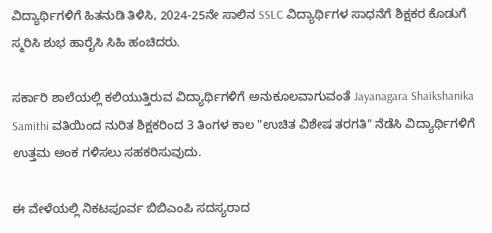ವಿದ್ಯಾರ್ಥಿಗಳಿಗೆ ಹಿತನುಡಿ ತಿಳಿಸಿ, 2024-25ನೇ ಸಾಲಿನ SSLC ವಿದ್ಯಾರ್ಥಿಗಳ ಸಾಧನೆಗೆ ಶಿಕ್ಷಕರ ಕೊಡುಗೆ ಸ್ಮರಿಸಿ ಶುಭ ಹಾರೈಸಿ ಸಿಹಿ ಹಂಚಿದರು.

ಸರ್ಕಾರಿ ಶಾಲೆಯಲ್ಲಿ ಕಲಿಯುತ್ತಿರುವ ವಿದ್ಯಾರ್ಥಿಗಳಿಗೆ ಅನುಕೂಲವಾಗುವಂತೆ Jayanagara Shaikshanika Samithi ವತಿಯಿಂದ ನುರಿತ ಶಿಕ್ಷಕರಿಂದ 3 ತಿಂಗಳ ಕಾಲ "ಉಚಿತ ವಿಶೇಷ ತರಗತಿ" ನೆಡೆಸಿ ವಿದ್ಯಾರ್ಥಿಗಳಿಗೆ ಉತ್ತಮ ಅಂಕ ಗಳಿಸಲು ಸಹಕರಿಸುವುದು.

ಈ ವೇಳೆಯಲ್ಲಿ ನಿಕಟಪೂರ್ವ ಬಿಬಿಎಂಪಿ ಸದಸ್ಯರಾದ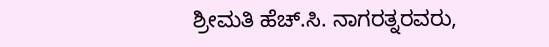ಶ್ರೀಮತಿ ಹೆಚ್.ಸಿ. ನಾಗರತ್ನರವರು,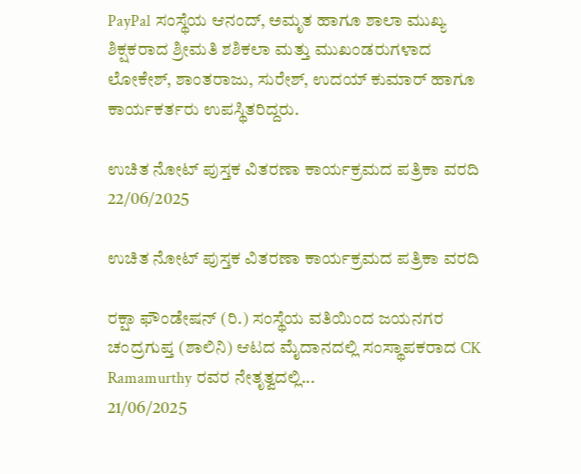PayPal ಸಂಸ್ಥೆಯ ಆನಂದ್, ಅಮೃತ ಹಾಗೂ ಶಾಲಾ ಮುಖ್ಯ ಶಿಕ್ಷಕರಾದ ಶ್ರೀಮತಿ ಶಶಿಕಲಾ ಮತ್ತು ಮುಖಂಡರುಗಳಾದ ಲೋಕೇಶ್, ಶಾಂತರಾಜು, ಸುರೇಶ್, ಉದಯ್ ಕುಮಾರ್ ಹಾಗೂ ಕಾರ್ಯಕರ್ತರು ಉಪಸ್ಥಿತರಿದ್ದರು.

ಉಚಿತ ನೋಟ್ ಪುಸ್ತಕ ವಿತರಣಾ ಕಾರ್ಯಕ್ರಮದ ಪತ್ರಿಕಾ ವರದಿ
22/06/2025

ಉಚಿತ ನೋಟ್ ಪುಸ್ತಕ ವಿತರಣಾ ಕಾರ್ಯಕ್ರಮದ ಪತ್ರಿಕಾ ವರದಿ

ರಕ್ಷಾ ಫೌಂಡೇಷನ್ (ರಿ.) ಸಂಸ್ಥೆಯ ವತಿಯಿಂದ ಜಯನಗರ ಚಂದ್ರಗುಪ್ತ (ಶಾಲಿನಿ) ಆಟದ ಮೈದಾನದಲ್ಲಿ ಸಂಸ್ಥಾಪಕರಾದ CK Ramamurthy ರವರ ನೇತೃತ್ವದಲ್ಲಿ...
21/06/2025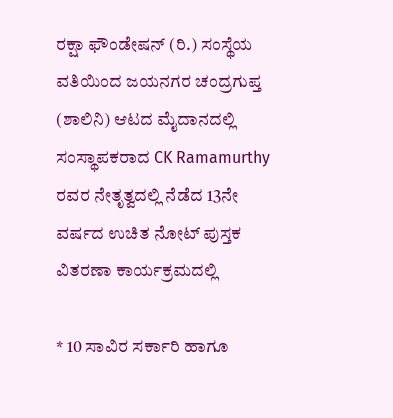ರಕ್ಷಾ ಫೌಂಡೇಷನ್ (ರಿ.) ಸಂಸ್ಥೆಯ ವತಿಯಿಂದ ಜಯನಗರ ಚಂದ್ರಗುಪ್ತ (ಶಾಲಿನಿ) ಆಟದ ಮೈದಾನದಲ್ಲಿ ಸಂಸ್ಥಾಪಕರಾದ CK Ramamurthy ರವರ ನೇತೃತ್ವದಲ್ಲಿ ನೆಡೆದ 13ನೇ ವರ್ಷದ ಉಚಿತ ನೋಟ್ ಪುಸ್ತಕ ವಿತರಣಾ ಕಾರ್ಯಕ್ರಮದಲ್ಲಿ

* 10 ಸಾವಿರ ಸರ್ಕಾರಿ ಹಾಗೂ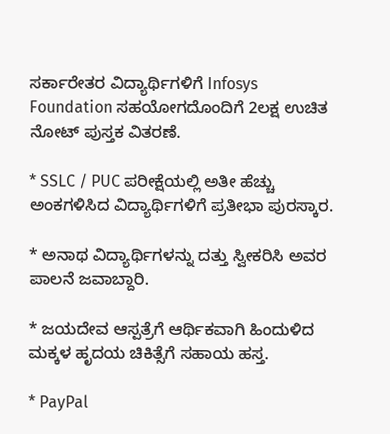ಸರ್ಕಾರೇತರ ವಿದ್ಯಾರ್ಥಿಗಳಿಗೆ Infosys Foundation ಸಹಯೋಗದೊಂದಿಗೆ 2ಲಕ್ಷ ಉಚಿತ ನೋಟ್ ಪುಸ್ತಕ ವಿತರಣೆ.

* SSLC / PUC ಪರೀಕ್ಷೆಯಲ್ಲಿ ಅತೀ ಹೆಚ್ಚು ಅಂಕಗಳಿಸಿದ ವಿದ್ಯಾರ್ಥಿಗಳಿಗೆ ಪ್ರತೀಭಾ ಪುರಸ್ಕಾರ.

* ಅನಾಥ ವಿದ್ಯಾರ್ಥಿಗಳನ್ನು ದತ್ತು ಸ್ವೀಕರಿಸಿ ಅವರ ಪಾಲನೆ ಜವಾಬ್ದಾರಿ.

* ಜಯದೇವ ಆಸ್ಪತ್ರೆಗೆ ಆರ್ಥಿಕವಾಗಿ ಹಿಂದುಳಿದ ಮಕ್ಕಳ ಹೃದಯ ಚಿಕಿತ್ಸೆಗೆ ಸಹಾಯ ಹಸ್ತ.

* PayPal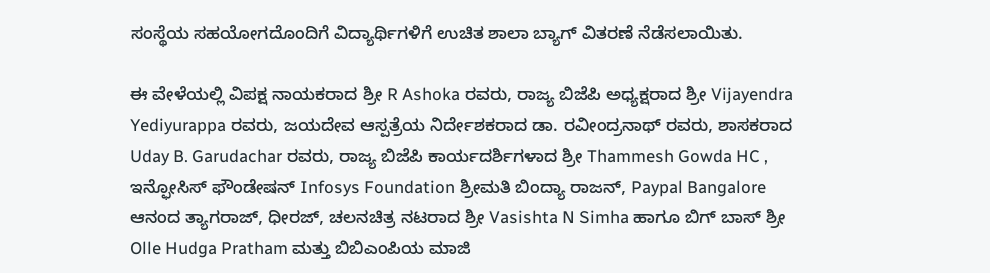ಸಂಸ್ಥೆಯ ಸಹಯೋಗದೊಂದಿಗೆ ವಿದ್ಯಾರ್ಥಿಗಳಿಗೆ ಉಚಿತ ಶಾಲಾ ಬ್ಯಾಗ್ ವಿತರಣೆ ನೆಡೆಸಲಾಯಿತು.

ಈ ವೇಳೆಯಲ್ಲಿ ವಿಪಕ್ಷ ನಾಯಕರಾದ ಶ್ರೀ R Ashoka ರವರು, ರಾಜ್ಯ ಬಿಜೆಪಿ ಅಧ್ಯಕ್ಷರಾದ ಶ್ರೀ Vijayendra Yediyurappa ರವರು, ಜಯದೇವ ಆಸ್ಪತ್ರೆಯ ನಿರ್ದೇಶಕರಾದ ಡಾ. ರವೀಂದ್ರನಾಥ್ ರವರು, ಶಾಸಕರಾದ Uday B. Garudachar ರವರು, ರಾಜ್ಯ ಬಿಜೆಪಿ ಕಾರ್ಯದರ್ಶಿಗಳಾದ ಶ್ರೀ Thammesh Gowda HC , ಇನ್ಫೋಸಿಸ್ ಫೌಂಡೇಷನ್ Infosys Foundation ಶ್ರೀಮತಿ ಬಿಂದ್ಯಾ ರಾಜನ್, Paypal Bangalore ಆನಂದ ತ್ಯಾಗರಾಜ್, ಧೀರಜ್, ಚಲನಚಿತ್ರ ನಟರಾದ ಶ್ರೀ Vasishta N Simha ಹಾಗೂ ಬಿಗ್ ಬಾಸ್ ಶ್ರೀ Olle Hudga Pratham ಮತ್ತು ಬಿಬಿಎಂಪಿಯ ಮಾಜಿ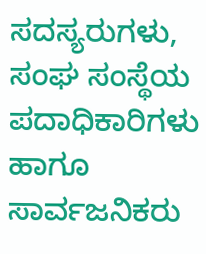ಸದಸ್ಯರುಗಳು, ಸಂಘ ಸಂಸ್ಥೆಯ ಪದಾಧಿಕಾರಿಗಳು ಹಾಗೂ ಸಾರ್ವಜನಿಕರು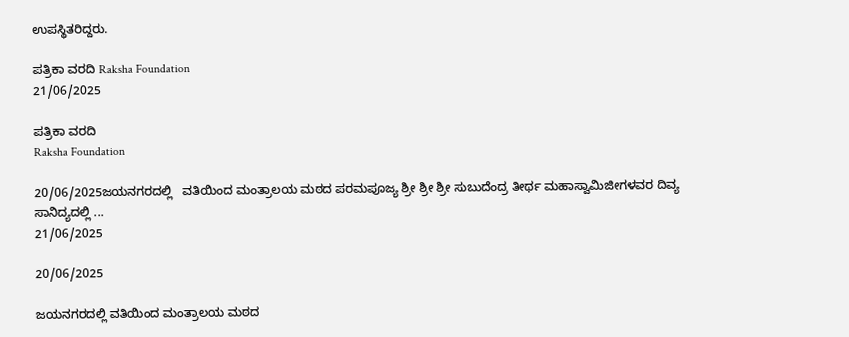ಉಪಸ್ಥಿತರಿದ್ದರು.

ಪತ್ರಿಕಾ ವರದಿ Raksha Foundation
21/06/2025

ಪತ್ರಿಕಾ ವರದಿ
Raksha Foundation

20/06/2025ಜಯನಗರದಲ್ಲಿ   ವತಿಯಿಂದ ಮಂತ್ರಾಲಯ ಮಠದ ಪರಮಪೂಜ್ಯ ಶ್ರೀ ಶ್ರೀ ಶ್ರೀ ಸುಬುದೆಂದ್ರ ತೀರ್ಥ ಮಹಾಸ್ವಾಮಿಜೀಗಳವರ ದಿವ್ಯ ಸಾನಿದ್ಯದಲ್ಲಿ ...
21/06/2025

20/06/2025

ಜಯನಗರದಲ್ಲಿ ವತಿಯಿಂದ ಮಂತ್ರಾಲಯ ಮಠದ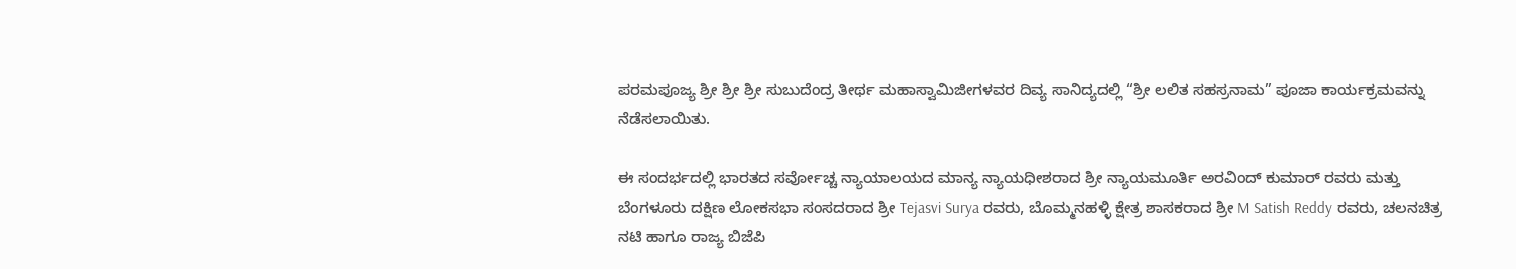ಪರಮಪೂಜ್ಯ ಶ್ರೀ ಶ್ರೀ ಶ್ರೀ ಸುಬುದೆಂದ್ರ ತೀರ್ಥ ಮಹಾಸ್ವಾಮಿಜೀಗಳವರ ದಿವ್ಯ ಸಾನಿದ್ಯದಲ್ಲಿ “ಶ್ರೀ ಲಲಿತ ಸಹಸ್ರನಾಮ” ಪೂಜಾ ಕಾರ್ಯಕ್ರಮವನ್ನು ನೆಡೆಸಲಾಯಿತು.

ಈ ಸಂದರ್ಭದಲ್ಲಿ ಭಾರತದ ಸರ್ವೋಚ್ಚ ನ್ಯಾಯಾಲಯದ ಮಾನ್ಯ ನ್ಯಾಯಧೀಶರಾದ ಶ್ರೀ ನ್ಯಾಯಮೂರ್ತಿ ಅರವಿಂದ್ ಕುಮಾರ್ ರವರು ಮತ್ತು ಬೆಂಗಳೂರು ದಕ್ಷಿಣ ಲೋಕಸಭಾ ಸಂಸದರಾದ ಶ್ರೀ Tejasvi Surya ರವರು, ಬೊಮ್ಮನಹಳ್ಳಿ ಕ್ಷೇತ್ರ ಶಾಸಕರಾದ ಶ್ರೀ M Satish Reddy ರವರು, ಚಲನಚಿತ್ರ ನಟಿ ಹಾಗೂ ರಾಜ್ಯ ಬಿಜೆಪಿ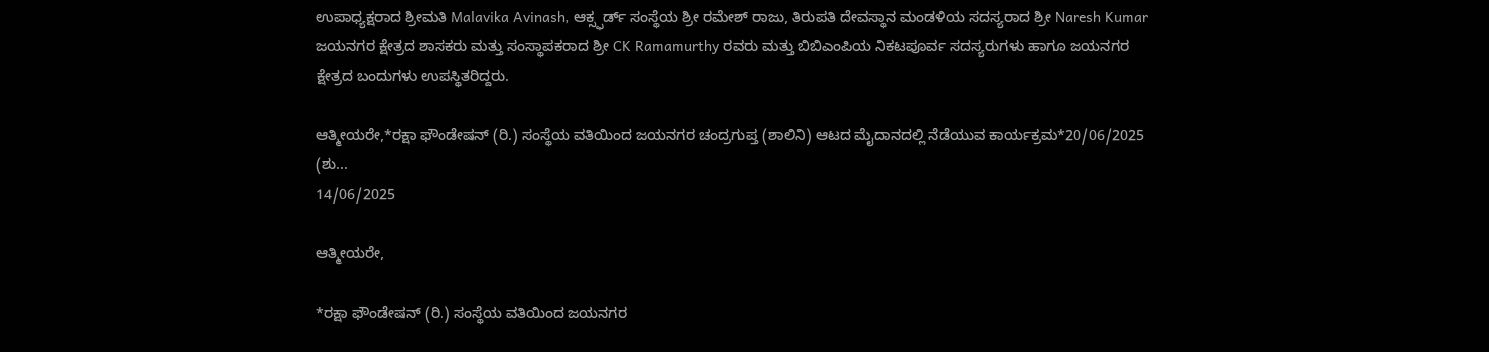ಉಪಾಧ್ಯಕ್ಷರಾದ ಶ್ರೀಮತಿ Malavika Avinash, ಆಕ್ಸ್ಫರ್ಡ್ ಸಂಸ್ಥೆಯ ಶ್ರೀ ರಮೇಶ್ ರಾಜು, ತಿರುಪತಿ ದೇವಸ್ಥಾನ ಮಂಡಳಿಯ ಸದಸ್ಯರಾದ ಶ್ರೀ Naresh Kumar ಜಯನಗರ ಕ್ಷೇತ್ರದ ಶಾಸಕರು ಮತ್ತು ಸಂಸ್ಥಾಪಕರಾದ ಶ್ರೀ CK Ramamurthy ರವರು ಮತ್ತು ಬಿಬಿಎಂಪಿಯ ನಿಕಟಪೂರ್ವ ಸದಸ್ಯರುಗಳು ಹಾಗೂ ಜಯನಗರ ಕ್ಷೇತ್ರದ ಬಂದುಗಳು ಉಪಸ್ಥಿತರಿದ್ದರು.

ಆತ್ಮೀಯರೇ,*ರಕ್ಷಾ ಫೌಂಡೇಷನ್ (ರಿ.) ಸಂಸ್ಥೆಯ ವತಿಯಿಂದ ಜಯನಗರ ಚಂದ್ರಗುಪ್ತ (ಶಾಲಿನಿ) ಆಟದ ಮೈದಾನದಲ್ಲಿ ನೆಡೆಯುವ ಕಾರ್ಯಕ್ರಮ*20/06/2025 (ಶು...
14/06/2025

ಆತ್ಮೀಯರೇ,

*ರಕ್ಷಾ ಫೌಂಡೇಷನ್ (ರಿ.) ಸಂಸ್ಥೆಯ ವತಿಯಿಂದ ಜಯನಗರ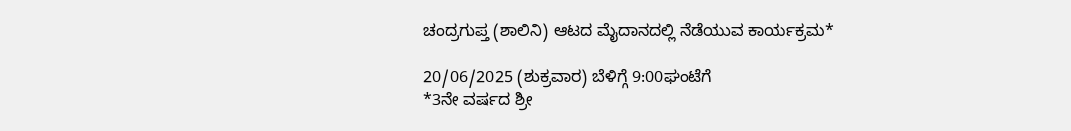ಚಂದ್ರಗುಪ್ತ (ಶಾಲಿನಿ) ಆಟದ ಮೈದಾನದಲ್ಲಿ ನೆಡೆಯುವ ಕಾರ್ಯಕ್ರಮ*

20/06/2025 (ಶುಕ್ರವಾರ) ಬೆಳಿಗ್ಗೆ 9:00ಘಂಟೆಗೆ
*3ನೇ ವರ್ಷದ ಶ್ರೀ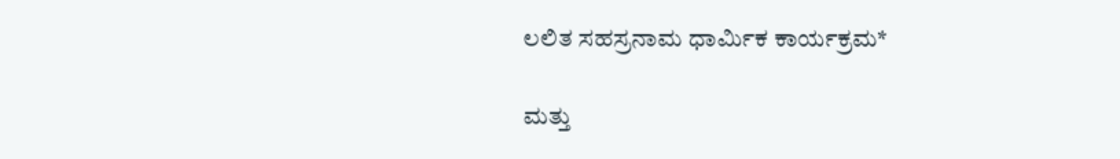ಲಲಿತ ಸಹಸ್ರನಾಮ ಧಾರ್ಮಿಕ ಕಾರ್ಯಕ್ರಮ*

ಮತ್ತು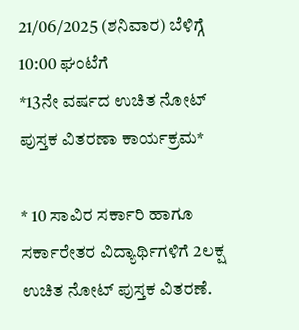21/06/2025 (ಶನಿವಾರ) ಬೆಳಿಗ್ಗೆ 10:00 ಘಂಟೆಗೆ
*13ನೇ ವರ್ಷದ ಉಚಿತ ನೋಟ್ ಪುಸ್ತಕ ವಿತರಣಾ ಕಾರ್ಯಕ್ರಮ*

* 10 ಸಾವಿರ ಸರ್ಕಾರಿ ಹಾಗೂ ಸರ್ಕಾರೇತರ ವಿದ್ಯಾರ್ಥಿಗಳಿಗೆ 2ಲಕ್ಷ ಉಚಿತ ನೋಟ್ ಪುಸ್ತಕ ವಿತರಣೆ.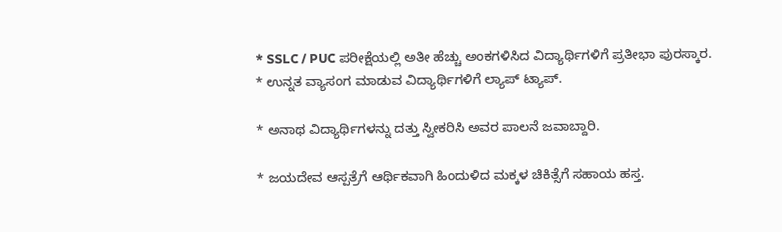* SSLC / PUC ಪರೀಕ್ಷೆಯಲ್ಲಿ ಅತೀ ಹೆಚ್ಚು ಅಂಕಗಳಿಸಿದ ವಿದ್ಯಾರ್ಥಿಗಳಿಗೆ ಪ್ರತೀಭಾ ಪುರಸ್ಕಾರ.
* ಉನ್ನತ ವ್ಯಾಸಂಗ ಮಾಡುವ ವಿದ್ಯಾರ್ಥಿಗಳಿಗೆ ಲ್ಯಾಪ್ ಟ್ಯಾಪ್.

* ಅನಾಥ ವಿದ್ಯಾರ್ಥಿಗಳನ್ನು ದತ್ತು ಸ್ವೀಕರಿಸಿ ಅವರ ಪಾಲನೆ ಜವಾಬ್ದಾರಿ.

* ಜಯದೇವ ಆಸ್ಪತ್ರೆಗೆ ಆರ್ಥಿಕವಾಗಿ ಹಿಂದುಳಿದ ಮಕ್ಕಳ ಚಿಕಿತ್ಸೆಗೆ ಸಹಾಯ ಹಸ್ತ.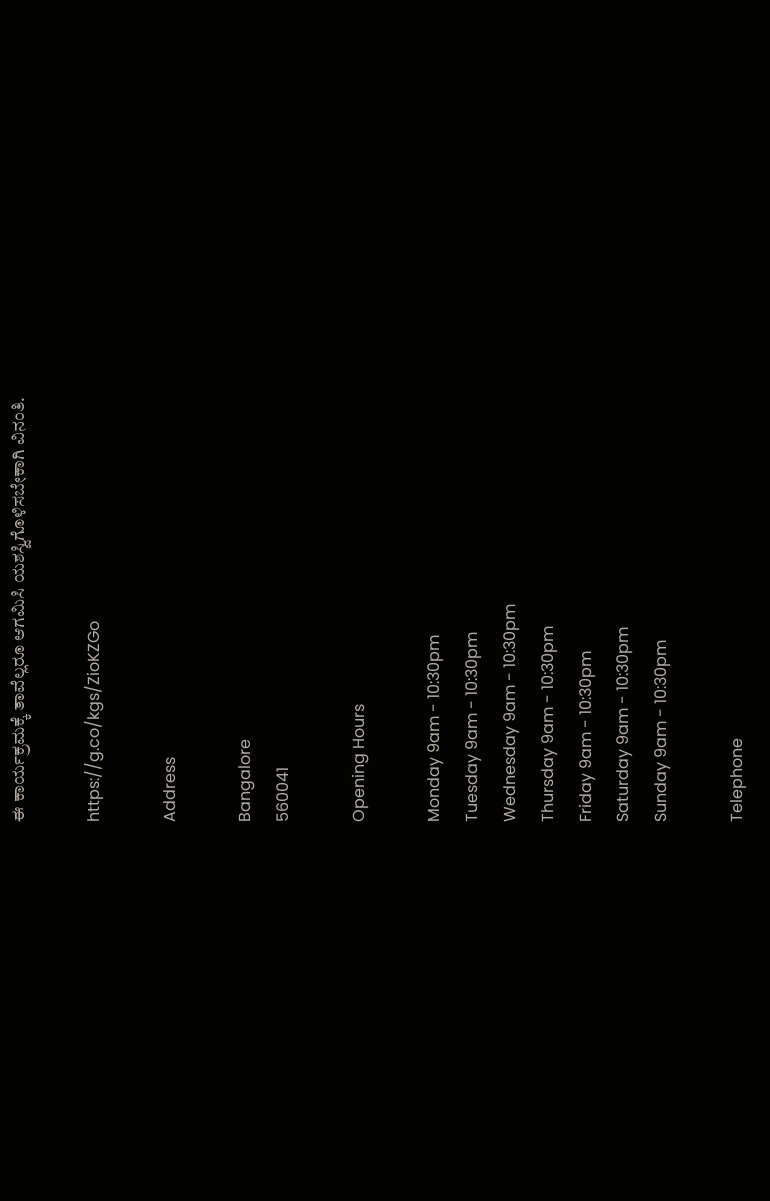ಈ ಕಾರ್ಯಕ್ರಮಕ್ಕೆ ತಾವೆಲ್ಲರೂ ಆಗಮಿಸಿ ಯಶಸ್ವಿಗೊಳಿಸಬೇಕಾಗಿ ವಿನಂತಿ.

https://g.co/kgs/ZioKZGo

Address

Bangalore
560041

Opening Hours

Monday 9am - 10:30pm
Tuesday 9am - 10:30pm
Wednesday 9am - 10:30pm
Thursday 9am - 10:30pm
Friday 9am - 10:30pm
Saturday 9am - 10:30pm
Sunday 9am - 10:30pm

Telephone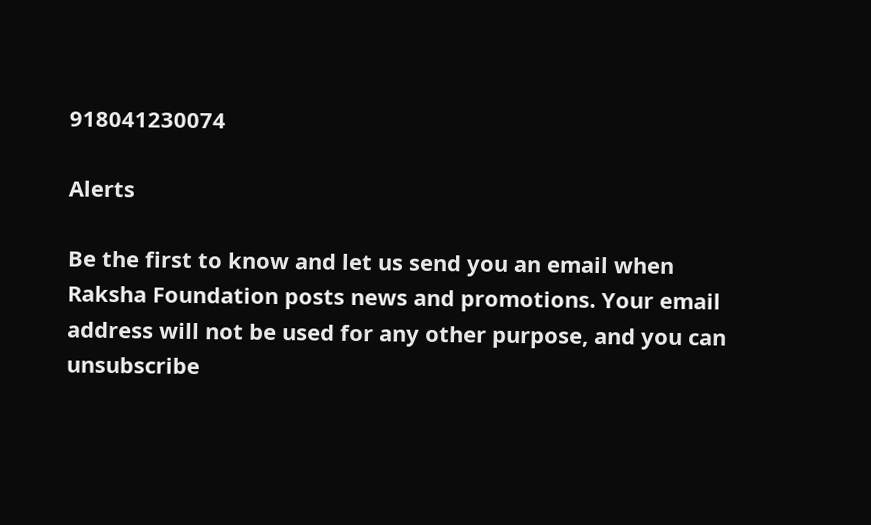918041230074

Alerts

Be the first to know and let us send you an email when Raksha Foundation posts news and promotions. Your email address will not be used for any other purpose, and you can unsubscribe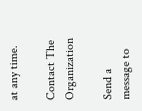at any time.

Contact The Organization

Send a message to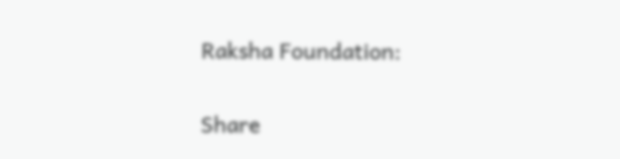Raksha Foundation:

Share